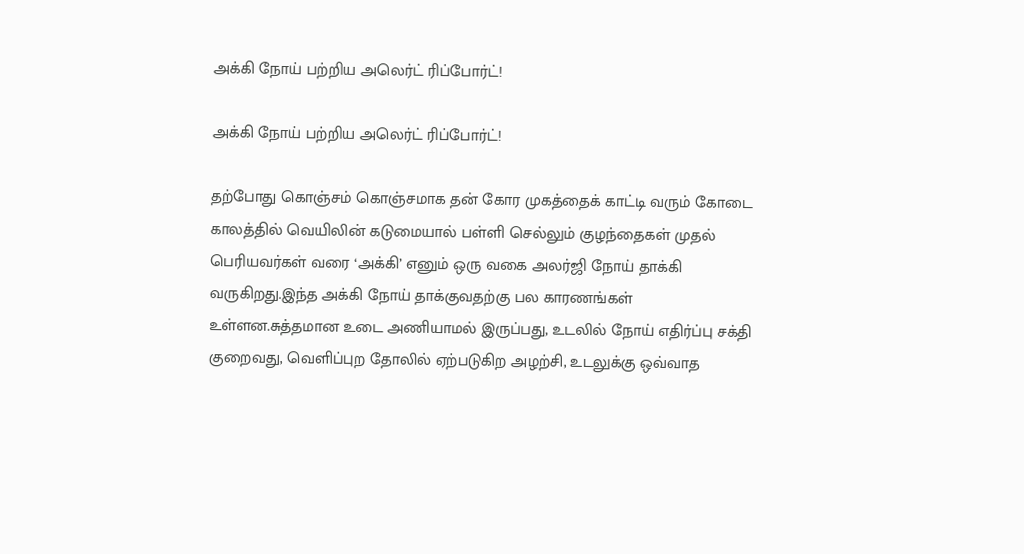அக்கி நோய் பற்றிய அலெர்ட் ரிப்போர்ட்!

அக்கி நோய் பற்றிய அலெர்ட் ரிப்போர்ட்!

தற்போது கொஞ்சம் கொஞ்சமாக தன் கோர முகத்தைக் காட்டி வரும் கோடை காலத்தில் வெயிலின் கடுமையால் பள்ளி செல்லும் குழந்தைகள் முதல் பெரியவர்கள் வரை ‘அக்கி’ எனும் ஒரு வகை அலர்ஜி நோய் தாக்கி வருகிறது.இந்த அக்கி நோய் தாக்குவதற்கு பல காரணங்கள் உள்ளன.சுத்தமான உடை அணியாமல் இருப்பது, உடலில் நோய் எதிர்ப்பு சக்தி குறைவது, வெளிப்புற தோலில் ஏற்படுகிற அழற்சி, உடலுக்கு ஒவ்வாத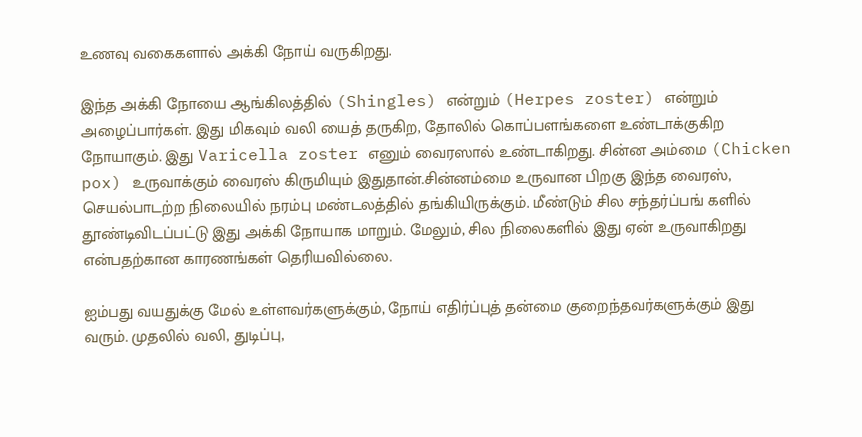உணவு வகைகளால் அக்கி நோய் வருகிறது.

இந்த அக்கி நோயை ஆங்கிலத்தில் (Shingles) என்றும் (Herpes zoster) என்றும் அழைப்பார்கள். இது மிகவும் வலி யைத் தருகிற, தோலில் கொப்பளங்களை உண்டாக்குகிற நோயாகும். இது Varicella zoster எனும் வைரஸால் உண்டாகிறது. சின்ன அம்மை (Chicken pox) உருவாக்கும் வைரஸ் கிருமியும் இதுதான்.சின்னம்மை உருவான பிறகு இந்த வைரஸ், செயல்பாடற்ற நிலையில் நரம்பு மண்டலத்தில் தங்கியிருக்கும். மீண்டும் சில சந்தர்ப்பங் களில் தூண்டிவிடப்பட்டு இது அக்கி நோயாக மாறும். மேலும், சில நிலைகளில் இது ஏன் உருவாகிறது என்பதற்கான காரணங்கள் தெரியவில்லை.

ஐம்பது வயதுக்கு மேல் உள்ளவர்களுக்கும், நோய் எதிர்ப்புத் தன்மை குறைந்தவர்களுக்கும் இது வரும். முதலில் வலி, துடிப்பு,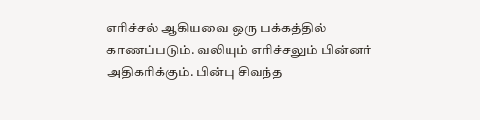எரிச்சல் ஆகியவை ஒரு பக்கத்தில் காணப்படும். வலியும் எரிச்சலும் பின்னர் அதிகரிக்கும். பின்பு சிவந்த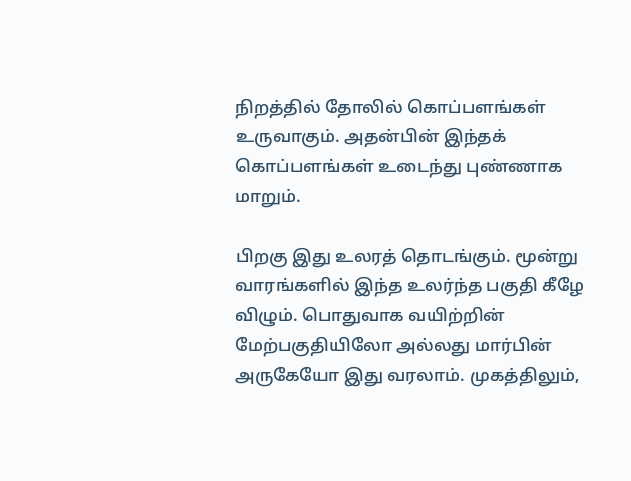நிறத்தில் தோலில் கொப்பளங்கள் உருவாகும். அதன்பின் இந்தக் கொப்பளங்கள் உடைந்து புண்ணாக மாறும்.

பிறகு இது உலரத் தொடங்கும். மூன்று வாரங்களில் இந்த உலர்ந்த பகுதி கீழே விழும். பொதுவாக வயிற்றின் மேற்பகுதியிலோ அல்லது மார்பின் அருகேயோ இது வரலாம். முகத்திலும்,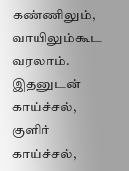கண்ணிலும், வாயிலும்கூட வரலாம். இதனுடன் காய்ச்சல், குளிர் காய்ச்சல்,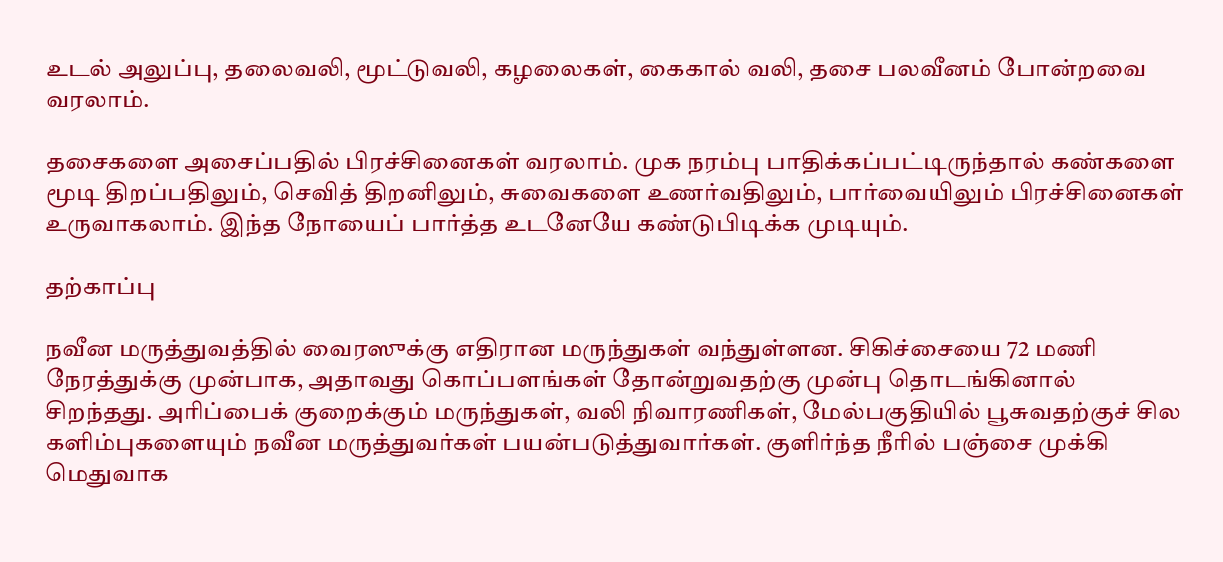உடல் அலுப்பு, தலைவலி, மூட்டுவலி, கழலைகள், கைகால் வலி, தசை பலவீனம் போன்றவை வரலாம்.

தசைகளை அசைப்பதில் பிரச்சினைகள் வரலாம். முக நரம்பு பாதிக்கப்பட்டிருந்தால் கண்களை மூடி திறப்பதிலும், செவித் திறனிலும், சுவைகளை உணர்வதிலும், பார்வையிலும் பிரச்சினைகள் உருவாகலாம். இந்த நோயைப் பார்த்த உடனேயே கண்டுபிடிக்க முடியும்.

தற்காப்பு

நவீன மருத்துவத்தில் வைரஸுக்கு எதிரான மருந்துகள் வந்துள்ளன. சிகிச்சையை 72 மணி நேரத்துக்கு முன்பாக, அதாவது கொப்பளங்கள் தோன்றுவதற்கு முன்பு தொடங்கினால் சிறந்தது. அரிப்பைக் குறைக்கும் மருந்துகள், வலி நிவாரணிகள், மேல்பகுதியில் பூசுவதற்குச் சில களிம்புகளையும் நவீன மருத்துவர்கள் பயன்படுத்துவார்கள். குளிர்ந்த நீரில் பஞ்சை முக்கி மெதுவாக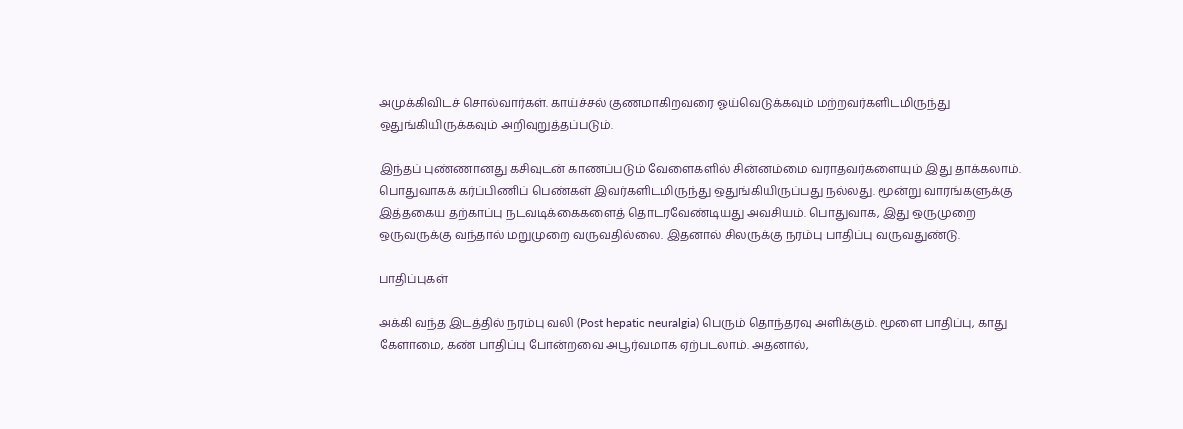அமுக்கிவிடச் சொல்வார்கள். காய்ச்சல் குணமாகிறவரை ஓய்வெடுக்கவும் மற்றவர்களிடமிருந்து ஒதுங்கியிருக்கவும் அறிவுறுத்தப்படும்.

இந்தப் புண்ணானது கசிவுடன் காணப்படும் வேளைகளில் சின்னம்மை வராதவர்களையும் இது தாக்கலாம். பொதுவாகக் கர்ப்பிணிப் பெண்கள் இவர்களிடமிருந்து ஒதுங்கியிருப்பது நல்லது. மூன்று வாரங்களுக்கு இத்தகைய தற்காப்பு நடவடிக்கைகளைத் தொடரவேண்டியது அவசியம். பொதுவாக, இது ஒருமுறை ஒருவருக்கு வந்தால் மறுமுறை வருவதில்லை. இதனால் சிலருக்கு நரம்பு பாதிப்பு வருவதுண்டு.

பாதிப்புகள்

அக்கி வந்த இடத்தில் நரம்பு வலி (Post hepatic neuralgia) பெரும் தொந்தரவு அளிக்கும். மூளை பாதிப்பு, காது கேளாமை, கண் பாதிப்பு போன்றவை அபூர்வமாக ஏற்படலாம். அதனால்,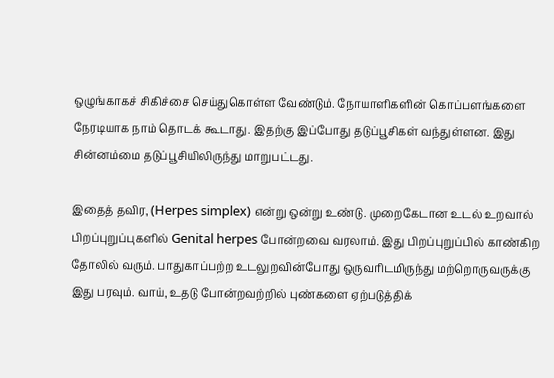ஒழுங்காகச் சிகிச்சை செய்துகொள்ள வேண்டும். நோயாளிகளின் கொப்பளங்களை நேரடியாக நாம் தொடக் கூடாது. இதற்கு இப்போது தடுப்பூசிகள் வந்துள்ளன. இது சின்னம்மை தடுப்பூசியிலிருந்து மாறுபட்டது.

இதைத் தவிர, (Herpes simplex) என்று ஒன்று உண்டு. முறைகேடான உடல் உறவால் பிறப்புறுப்புகளில் Genital herpes போன்றவை வரலாம். இது பிறப்புறுப்பில் காண்கிற தோலில் வரும். பாதுகாப்பற்ற உடலுறவின்போது ஒருவரிடமிருந்து மற்றொருவருக்கு இது பரவும். வாய், உதடு போன்றவற்றில் புண்களை ஏற்படுத்திக்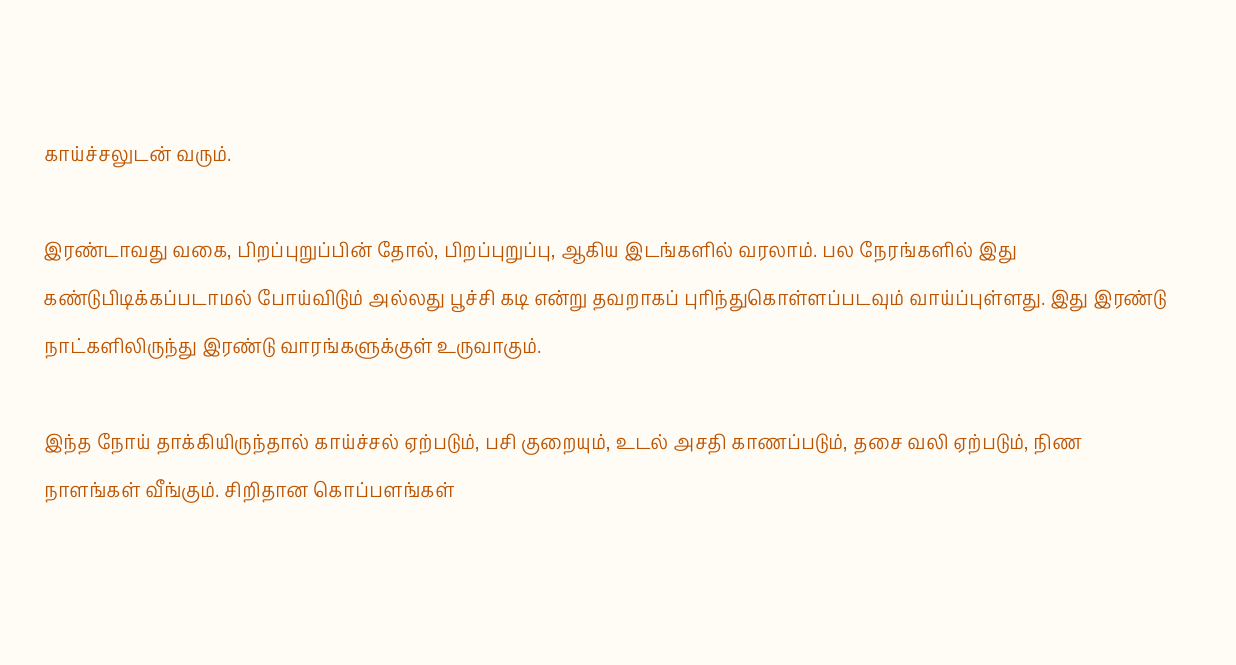காய்ச்சலுடன் வரும்.

இரண்டாவது வகை, பிறப்புறுப்பின் தோல், பிறப்புறுப்பு, ஆகிய இடங்களில் வரலாம். பல நேரங்களில் இது கண்டுபிடிக்கப்படாமல் போய்விடும் அல்லது பூச்சி கடி என்று தவறாகப் புரிந்துகொள்ளப்படவும் வாய்ப்புள்ளது. இது இரண்டு நாட்களிலிருந்து இரண்டு வாரங்களுக்குள் உருவாகும்.

இந்த நோய் தாக்கியிருந்தால் காய்ச்சல் ஏற்படும், பசி குறையும், உடல் அசதி காணப்படும், தசை வலி ஏற்படும், நிண நாளங்கள் வீங்கும். சிறிதான கொப்பளங்கள்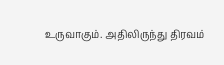உருவாகும். அதிலிருந்து திரவம்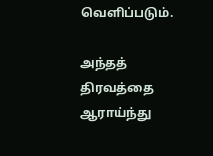வெளிப்படும்.

அந்தத் திரவத்தை ஆராய்ந்து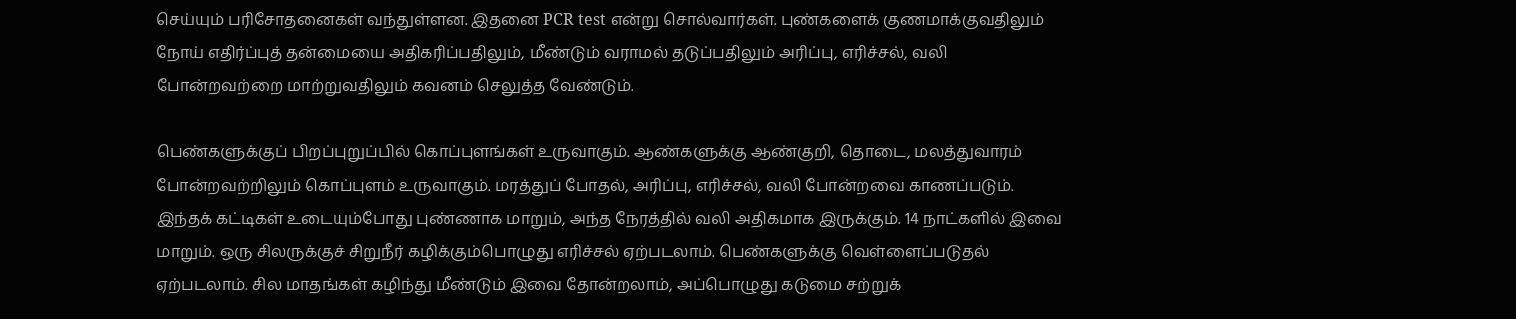செய்யும் பரிசோதனைகள் வந்துள்ளன. இதனை PCR test என்று சொல்வார்கள். புண்களைக் குணமாக்குவதிலும் நோய் எதிர்ப்புத் தன்மையை அதிகரிப்பதிலும், மீண்டும் வராமல் தடுப்பதிலும் அரிப்பு, எரிச்சல், வலி போன்றவற்றை மாற்றுவதிலும் கவனம் செலுத்த வேண்டும்.

பெண்களுக்குப் பிறப்புறுப்பில் கொப்புளங்கள் உருவாகும். ஆண்களுக்கு ஆண்குறி, தொடை, மலத்துவாரம் போன்றவற்றிலும் கொப்புளம் உருவாகும். மரத்துப் போதல், அரிப்பு, எரிச்சல், வலி போன்றவை காணப்படும். இந்தக் கட்டிகள் உடையும்போது புண்ணாக மாறும், அந்த நேரத்தில் வலி அதிகமாக இருக்கும். 14 நாட்களில் இவை மாறும். ஒரு சிலருக்குச் சிறுநீர் கழிக்கும்பொழுது எரிச்சல் ஏற்படலாம். பெண்களுக்கு வெள்ளைப்படுதல் ஏற்படலாம். சில மாதங்கள் கழிந்து மீண்டும் இவை தோன்றலாம், அப்பொழுது கடுமை சற்றுக்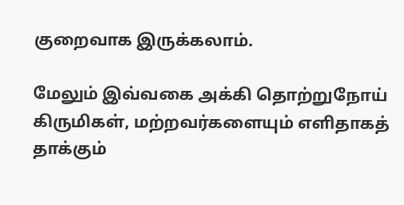குறைவாக இருக்கலாம்.

மேலும் இவ்வகை அக்கி தொற்றுநோய் கிருமிகள், மற்றவர்களையும் எளிதாகத் தாக்கும்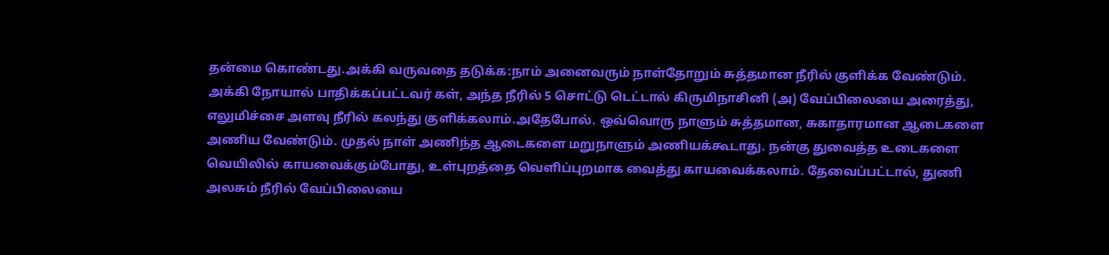தன்மை கொண்டது.அக்கி வருவதை தடுக்க:நாம் அனைவரும் நாள்தோறும் சுத்தமான நீரில் குளிக்க வேண்டும். அக்கி நோயால் பாதிக்கப்பட்டவர் கள், அந்த நீரில் 5 சொட்டு டெட்டால் கிருமிநாசினி (அ) வேப்பிலையை அரைத்து, எலுமிச்சை அளவு நீரில் கலந்து குளிக்கலாம்.அதேபோல். ஒவ்வொரு நாளும் சுத்தமான, சுகாதாரமான ஆடைகளை அணிய வேண்டும். முதல் நாள் அணிந்த ஆடைகளை மறுநாளும் அணியக்கூடாது. நன்கு துவைத்த உடைகளை வெயிலில் காயவைக்கும்போது, உள்புறத்தை வெளிப்புறமாக வைத்து காயவைக்கலாம். தேவைப்பட்டால், துணி அலசும் நீரில் வேப்பிலையை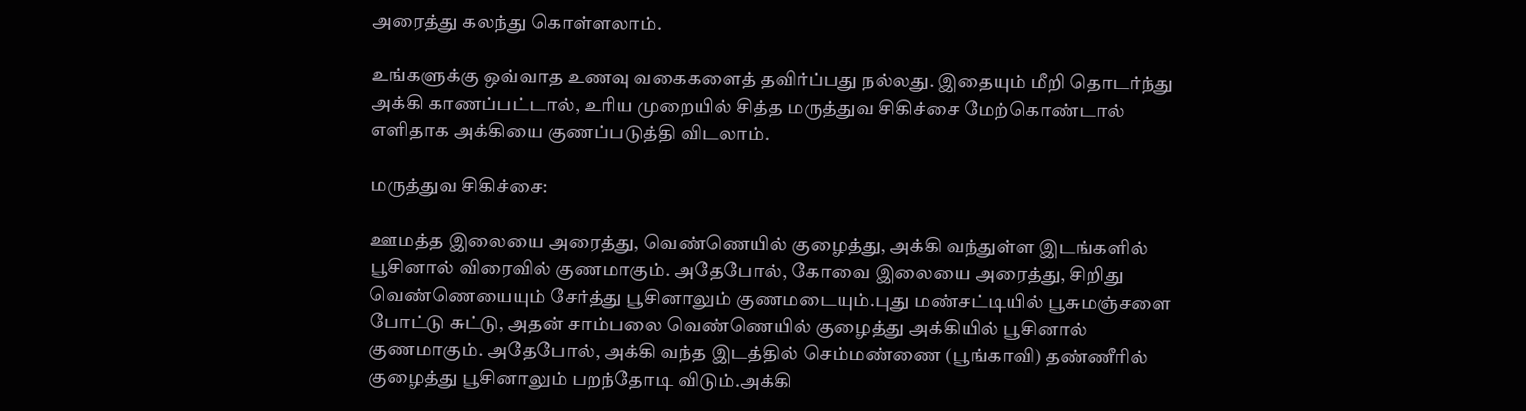அரைத்து கலந்து கொள்ளலாம்.

உங்களுக்கு ஒவ்வாத உணவு வகைகளைத் தவிர்ப்பது நல்லது. இதையும் மீறி தொடர்ந்து அக்கி காணப்பட்டால், உரிய முறையில் சித்த மருத்துவ சிகிச்சை மேற்கொண்டால் எளிதாக அக்கியை குணப்படுத்தி விடலாம்.

மருத்துவ சிகிச்சை:

ஊமத்த இலையை அரைத்து, வெண்ணெயில் குழைத்து, அக்கி வந்துள்ள இடங்களில் பூசினால் விரைவில் குணமாகும். அதேபோல், கோவை இலையை அரைத்து, சிறிது வெண்ணெயையும் சேர்த்து பூசினாலும் குணமடையும்.புது மண்சட்டியில் பூசுமஞ்சளை போட்டு சுட்டு, அதன் சாம்பலை வெண்ணெயில் குழைத்து அக்கியில் பூசினால் குணமாகும். அதேபோல், அக்கி வந்த இடத்தில் செம்மண்ணை (பூங்காவி) தண்ணீரில் குழைத்து பூசினாலும் பறந்தோடி விடும்.அக்கி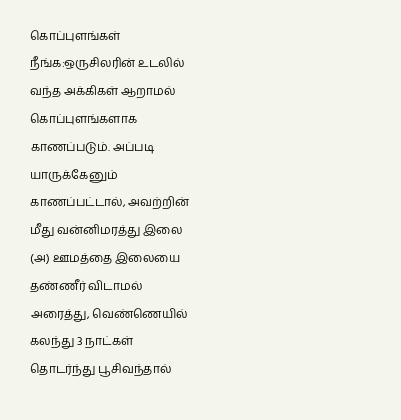கொப்புளங்கள் நீங்க:ஒருசிலரின் உடலில் வந்த அக்கிகள் ஆறாமல் கொப்புளங்களாக காணப்படும். அப்படி யாருக்கேனும் காணப்பட்டால், அவற்றின் மீது வன்னிமரத்து இலை (அ) ஊமத்தை இலையை தண்ணீர் விடாமல் அரைத்து, வெண்ணெயில் கலந்து 3 நாட்கள் தொடர்ந்து பூசிவந்தால்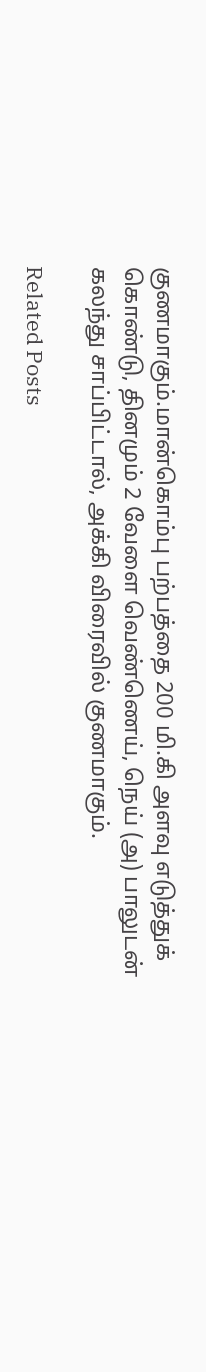குணமாகும்.மான்கொம்பு பற்பத்தை 200 மி.கி அளவு எடுத்துக் கொண்டு, தினமும் 2 வேளை வெண்ணெய், நெய் (அ) பாலுடன் கலந்து சாப்பிட்டால், அக்கி விரைவில் குணமாகும்.

Related Posts